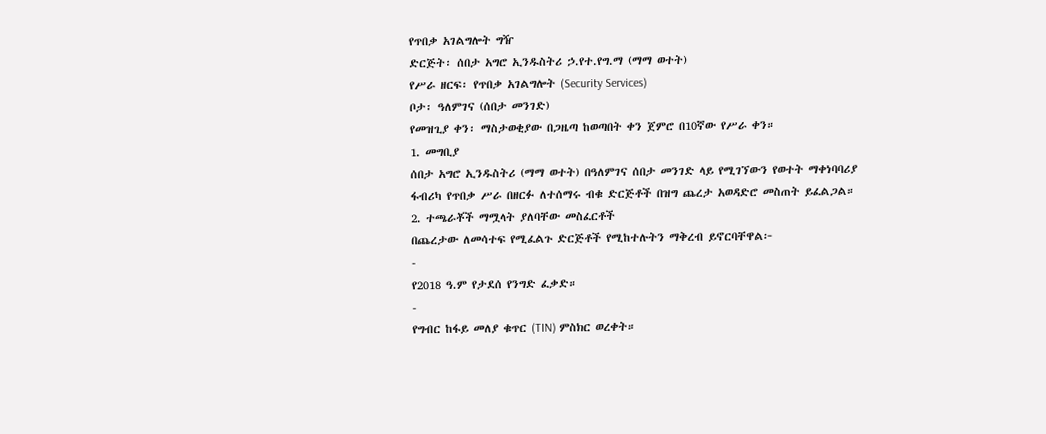የጥበቃ አገልግሎት ግዥ
ድርጅት፡ ሰበታ አግሮ ኢንዱስትሪ ኃ.የተ.የግ.ማ (ማማ ወተት)
የሥራ ዘርፍ፡ የጥበቃ አገልግሎት (Security Services)
ቦታ፡ ዓለምገና (ሰበታ መንገድ)
የመዝጊያ ቀን፡ ማስታወቂያው በጋዜጣ ከወጣበት ቀን ጀምሮ በ10ኛው የሥራ ቀን።
1. መግቢያ
ሰበታ አግሮ ኢንዱስትሪ (ማማ ወተት) በዓለምገና ሰበታ መንገድ ላይ የሚገኘውን የወተት ማቀነባባሪያ ፋብሪካ የጥበቃ ሥራ በዘርፉ ለተሰማሩ ብቁ ድርጅቶች በዝግ ጨረታ አወዳድሮ መስጠት ይፈልጋል።
2. ተጫራቾች ማሟላት ያለባቸው መስፈርቶች
በጨረታው ለመሳተፍ የሚፈልጉ ድርጅቶች የሚከተሉትን ማቅረብ ይኖርባቸዋል፦
-
የ2018 ዓ.ም የታደሰ የንግድ ፈቃድ።
-
የግብር ከፋይ መለያ ቁጥር (TIN) ምስክር ወረቀት።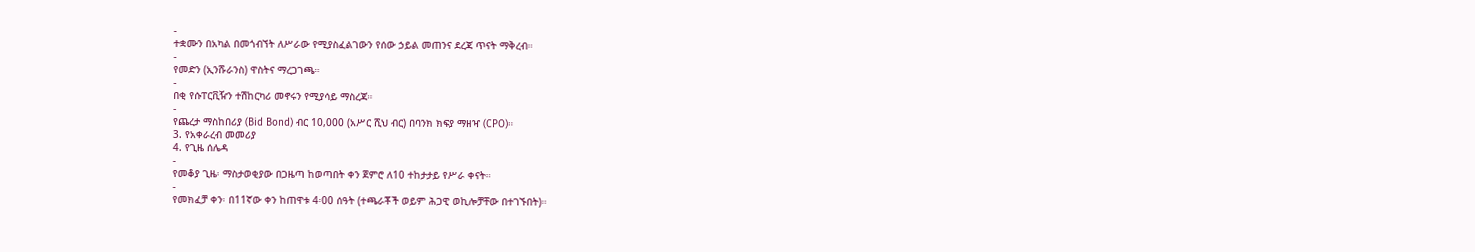-
ተቋሙን በአካል በመጎብኘት ለሥራው የሚያስፈልገውን የሰው ኃይል መጠንና ደረጃ ጥናት ማቅረብ።
-
የመድን (ኢንሹራንስ) ዋስትና ማረጋገጫ።
-
በቂ የሱፐርቪዥን ተሽከርካሪ መኖሩን የሚያሳይ ማስረጃ።
-
የጨረታ ማስከበሪያ (Bid Bond) ብር 10,000 (አሥር ሺህ ብር) በባንክ ክፍያ ማዘዣ (CPO)።
3. የአቀራረብ መመሪያ
4. የጊዜ ሰሌዳ
-
የመቆያ ጊዜ፡ ማስታወቂያው በጋዜጣ ከወጣበት ቀን ጀምሮ ለ10 ተከታታይ የሥራ ቀናት።
-
የመክፈቻ ቀን፡ በ11ኛው ቀን ከጠዋቱ 4፡00 ሰዓት (ተጫራቾች ወይም ሕጋዊ ወኪሎቻቸው በተገኙበት)።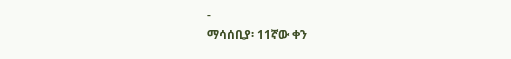-
ማሳሰቢያ፡ 11ኛው ቀን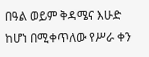በዓል ወይም ቅዳሜና እሁድ ከሆነ በሚቀጥለው የሥራ ቀን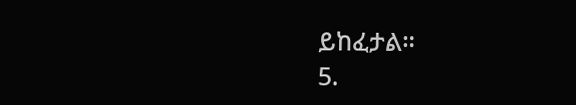ይከፈታል።
5.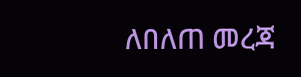ለበለጠ መረጃ